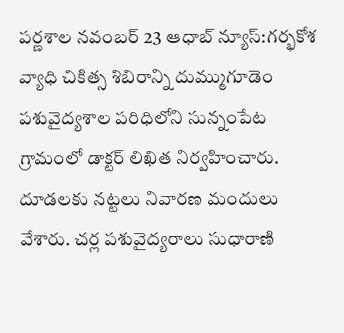పర్ణశాల నవంబర్ 23 ఆధాబ్ న్యూస్:గర్భకోశ వ్యాధి చికిత్స శిబిరాన్ని దుమ్ముగూడెం పశువైద్యశాల పరిధిలోని సున్నంపేట గ్రామంలో డాక్టర్ లిఖిత నిర్వహించారు. దూడలకు నట్టలు నివారణ మందులు వేశారు. చర్ల పశువైద్యరాలు సుధారాణి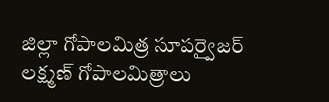జిల్లా గోపాలమిత్ర సూపర్వైజర్ లక్ష్మణ్ గోపాలమిత్రాలు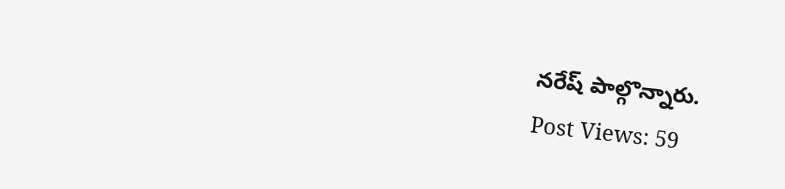నరేష్ పాల్గొన్నారు.
Post Views: 59